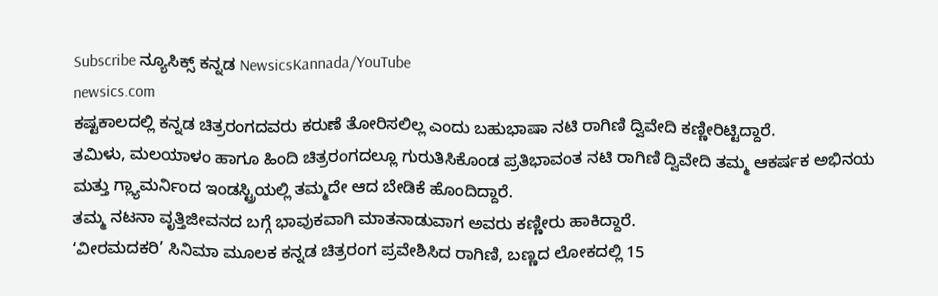Subscribe ನ್ಯೂಸಿಕ್ಸ್ ಕನ್ನಡ NewsicsKannada/YouTube
newsics.com
ಕಷ್ಟಕಾಲದಲ್ಲಿ ಕನ್ನಡ ಚಿತ್ರರಂಗದವರು ಕರುಣೆ ತೋರಿಸಲಿಲ್ಲ ಎಂದು ಬಹುಭಾಷಾ ನಟಿ ರಾಗಿಣಿ ದ್ವಿವೇದಿ ಕಣ್ಣೀರಿಟ್ಟಿದ್ದಾರೆ.
ತಮಿಳು, ಮಲಯಾಳಂ ಹಾಗೂ ಹಿಂದಿ ಚಿತ್ರರಂಗದಲ್ಲೂ ಗುರುತಿಸಿಕೊಂಡ ಪ್ರತಿಭಾವಂತ ನಟಿ ರಾಗಿಣಿ ದ್ವಿವೇದಿ ತಮ್ಮ ಆಕರ್ಷಕ ಅಭಿನಯ ಮತ್ತು ಗ್ಲ್ಯಾಮರ್ನಿಂದ ಇಂಡಸ್ಟ್ರಿಯಲ್ಲಿ ತಮ್ಮದೇ ಆದ ಬೇಡಿಕೆ ಹೊಂದಿದ್ದಾರೆ.
ತಮ್ಮ ನಟನಾ ವೃತ್ತಿಜೀವನದ ಬಗ್ಗೆ ಭಾವುಕವಾಗಿ ಮಾತನಾಡುವಾಗ ಅವರು ಕಣ್ಣೀರು ಹಾಕಿದ್ದಾರೆ.
‘ವೀರಮದಕರಿ’ ಸಿನಿಮಾ ಮೂಲಕ ಕನ್ನಡ ಚಿತ್ರರಂಗ ಪ್ರವೇಶಿಸಿದ ರಾಗಿಣಿ, ಬಣ್ಣದ ಲೋಕದಲ್ಲಿ 15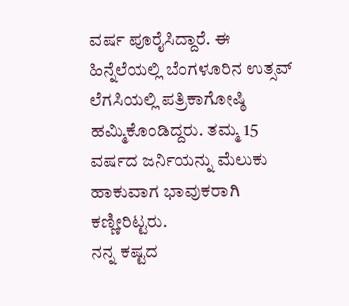ವರ್ಷ ಪೂರೈಸಿದ್ದಾರೆ. ಈ ಹಿನ್ನೆಲೆಯಲ್ಲಿ ಬೆಂಗಳೂರಿನ ಉತ್ಸವ್ ಲೆಗಸಿಯಲ್ಲಿ ಪತ್ರಿಕಾಗೋಷ್ಠಿ ಹಮ್ಮಿಕೊಂಡಿದ್ದರು. ತಮ್ಮ 15 ವರ್ಷದ ಜರ್ನಿಯನ್ನು ಮೆಲುಕು ಹಾಕುವಾಗ ಭಾವುಕರಾಗಿ ಕಣ್ಣೀರಿಟ್ಟರು.
ನನ್ನ ಕಷ್ಟದ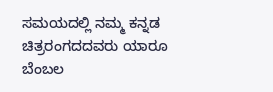ಸಮಯದಲ್ಲಿ ನಮ್ಮ ಕನ್ನಡ ಚಿತ್ರರಂಗದದವರು ಯಾರೂ ಬೆಂಬಲ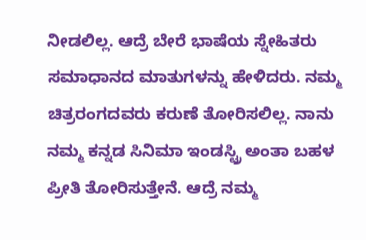ನೀಡಲಿಲ್ಲ. ಆದ್ರೆ ಬೇರೆ ಭಾಷೆಯ ಸ್ನೇಹಿತರು ಸಮಾಧಾನದ ಮಾತುಗಳನ್ನು ಹೇಳಿದರು. ನಮ್ಮ ಚಿತ್ರರಂಗದವರು ಕರುಣೆ ತೋರಿಸಲಿಲ್ಲ. ನಾನು ನಮ್ಮ ಕನ್ನಡ ಸಿನಿಮಾ ಇಂಡಸ್ಟ್ರಿ ಅಂತಾ ಬಹಳ ಪ್ರೀತಿ ತೋರಿಸುತ್ತೇನೆ. ಆದ್ರೆ ನಮ್ಮ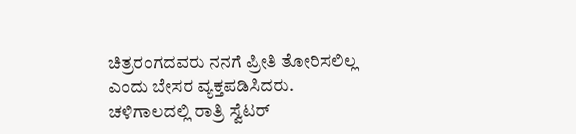ಚಿತ್ರರಂಗದವರು ನನಗೆ ಪ್ರೀತಿ ತೋರಿಸಲಿಲ್ಲ ಎಂದು ಬೇಸರ ವ್ಯಕ್ತಪಡಿಸಿದರು.
ಚಳಿಗಾಲದಲ್ಲಿ ರಾತ್ರಿ ಸ್ವೆಟರ್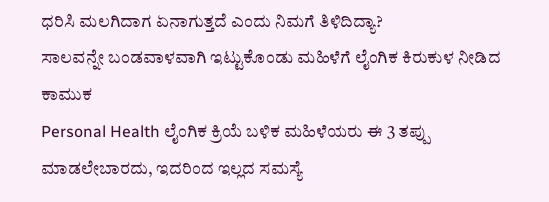ಧರಿಸಿ ಮಲಗಿದಾಗ ಏನಾಗುತ್ತದೆ ಎಂದು ನಿಮಗೆ ತಿಳಿದಿದ್ಯಾ?
ಸಾಲವನ್ನೇ ಬಂಡವಾಳವಾಗಿ ಇಟ್ಟುಕೊಂಡು ಮಹಿಳೆಗೆ ಲೈಂಗಿಕ ಕಿರುಕುಳ ನೀಡಿದ ಕಾಮುಕ
Personal Health ಲೈಂಗಿಕ ಕ್ರಿಯೆ ಬಳಿಕ ಮಹಿಳೆಯರು ಈ 3 ತಪ್ಪು ಮಾಡಲೇಬಾರದು, ಇದರಿಂದ ಇಲ್ಲದ ಸಮಸ್ಯೆ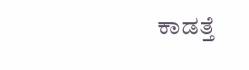ಕಾಡತ್ತೆ